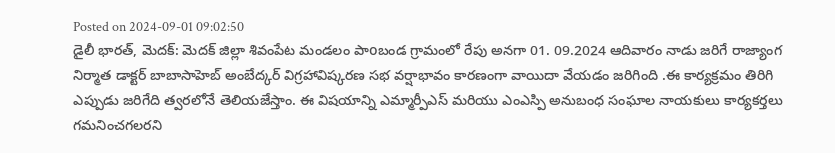Posted on 2024-09-01 09:02:50
డైలీ భారత్, మెదక్: మెదక్ జిల్లా శివంపేట మండలం పాoబండ గ్రామంలో రేపు అనగా 01. 09.2024 ఆదివారం నాడు జరిగే రాజ్యాంగ నిర్మాత డాక్టర్ బాబాసాహెబ్ అంబేద్కర్ విగ్రహావిష్కరణ సభ వర్షాభావం కారణంగా వాయిదా వేయడం జరిగింది .ఈ కార్యక్రమం తిరిగి ఎప్పుడు జరిగేది త్వరలోనే తెలియజేస్తాం. ఈ విషయాన్ని ఎమ్మార్పీఎస్ మరియు ఎంఎస్పి అనుబంధ సంఘాల నాయకులు కార్యకర్తలు గమనించగలరని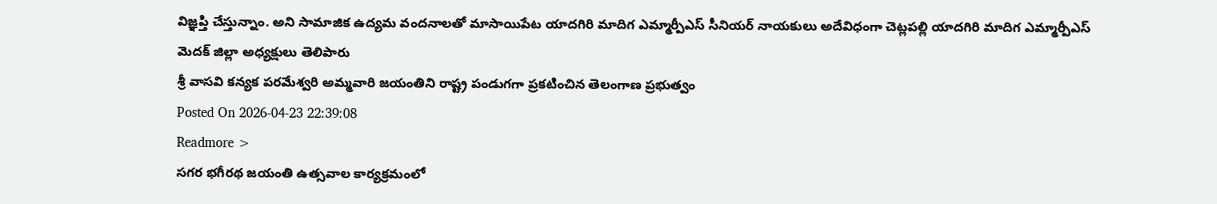విజ్ఞప్తి చేస్తున్నాం. అని సామాజిక ఉద్యమ వందనాలతో మాసాయిపేట యాదగిరి మాదిగ ఎమ్మార్పీఎస్ సీనియర్ నాయకులు అదేవిధంగా చెట్లపల్లి యాదగిరి మాదిగ ఎమ్మార్పీఎస్ మెదక్ జిల్లా అధ్యక్షులు తెలిపారు
శ్రీ వాసవి కన్యక పరమేశ్వరి అమ్మవారి జయంతిని రాష్ట్ర పండుగగా ప్రకటించిన తెలంగాణ ప్రభుత్వం
Posted On 2026-04-23 22:39:08
Readmore >
సగర భగీరథ జయంతి ఉత్సవాల కార్యక్రమంలో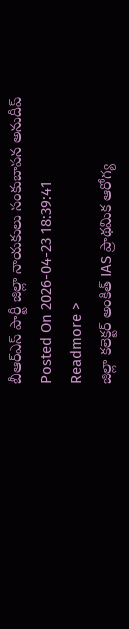బీఆర్ఎస్ పార్టీ జిల్లా నాయకులు సంకుబాపన అనుదీప్
Posted On 2026-04-23 18:39:41
Readmore >
జిల్లా కలెక్టర్ అంకిత్ IAS ప్రాథమిక ఆరోగ్య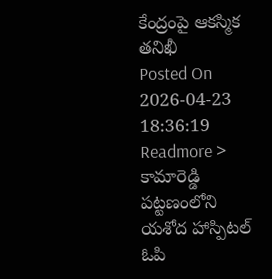కేంద్రంపై ఆకస్మిక తనిఖీ
Posted On 2026-04-23 18:36:19
Readmore >
కామారెడ్డి పట్టణంలోని యశోద హాస్పిటల్ ఓపి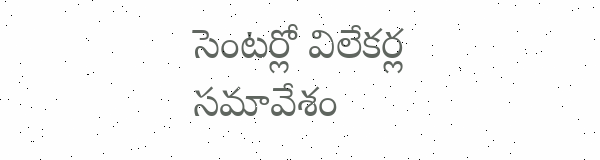సెంటర్లో విలేకర్ల సమావేశం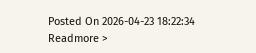Posted On 2026-04-23 18:22:34
Readmore >